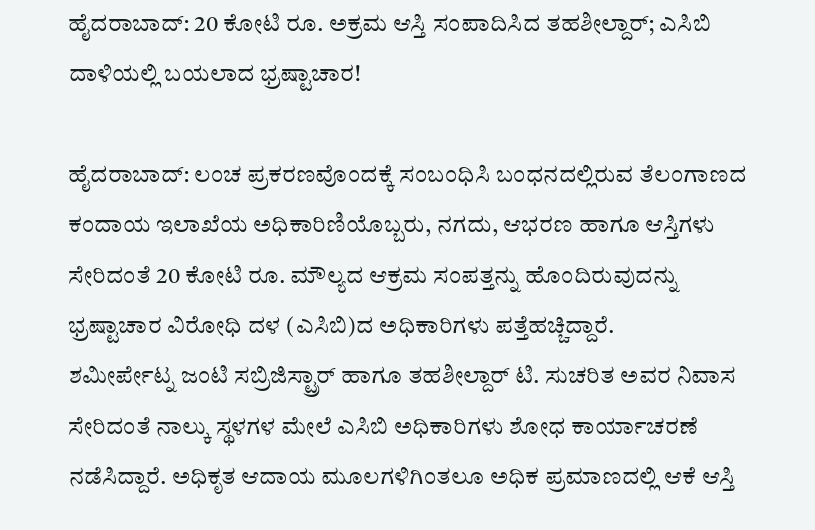ಹೈದರಾಬಾದ್: 20 ಕೋಟಿ ರೂ. ಅಕ್ರಮ ಆಸ್ತಿ ಸಂಪಾದಿಸಿದ ತಹಶೀಲ್ದಾರ್; ಎಸಿಬಿ ದಾಳಿಯಲ್ಲಿ ಬಯಲಾದ ಭ್ರಷ್ಟಾಚಾರ!

ಹೈದರಾಬಾದ್: ಲಂಚ ಪ್ರಕರಣವೊಂದಕ್ಕೆ ಸಂಬಂಧಿಸಿ ಬಂಧನದಲ್ಲಿರುವ ತೆಲಂಗಾಣದ ಕಂದಾಯ ಇಲಾಖೆಯ ಅಧಿಕಾರಿಣಿಯೊಬ್ಬರು, ನಗದು, ಆಭರಣ ಹಾಗೂ ಆಸ್ತಿಗಳು ಸೇರಿದಂತೆ 20 ಕೋಟಿ ರೂ. ಮೌಲ್ಯದ ಆಕ್ರಮ ಸಂಪತ್ತನ್ನು ಹೊಂದಿರುವುದನ್ನು ಭ್ರಷ್ಟಾಚಾರ ವಿರೋಧಿ ದಳ (ಎಸಿಬಿ)ದ ಅಧಿಕಾರಿಗಳು ಪತ್ತೆಹಚ್ಚಿದ್ದಾರೆ.
ಶಮೀರ್ಪೇಟ್ನ ಜಂಟಿ ಸಬ್ರಿಜಿಸ್ಟ್ರಾರ್ ಹಾಗೂ ತಹಶೀಲ್ದಾರ್ ಟಿ. ಸುಚರಿತ ಅವರ ನಿವಾಸ ಸೇರಿದಂತೆ ನಾಲ್ಕು ಸ್ಥಳಗಳ ಮೇಲೆ ಎಸಿಬಿ ಅಧಿಕಾರಿಗಳು ಶೋಧ ಕಾರ್ಯಾಚರಣೆ ನಡೆಸಿದ್ದಾರೆ. ಅಧಿಕೃತ ಆದಾಯ ಮೂಲಗಳಿಗಿಂತಲೂ ಅಧಿಕ ಪ್ರಮಾಣದಲ್ಲಿ ಆಕೆ ಆಸ್ತಿ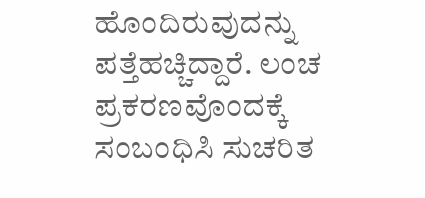ಹೊಂದಿರುವುದನ್ನು ಪತ್ತೆಹಚ್ಚಿದ್ದಾರೆ. ಲಂಚ ಪ್ರಕರಣವೊಂದಕ್ಕೆ ಸಂಬಂಧಿಸಿ ಸುಚರಿತ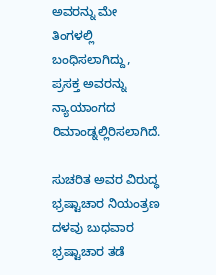ಅವರನ್ನು ಮೇ ತಿಂಗಳಲ್ಲಿ ಬಂಧಿಸಲಾಗಿದ್ದು, ಪ್ರಸಕ್ತ ಅವರನ್ನು ನ್ಯಾಯಾಂಗದ ರಿಮಾಂಡ್ನಲ್ಲಿರಿಸಲಾಗಿದೆ.

ಸುಚರಿತ ಅವರ ವಿರುದ್ಧ ಭ್ರಷ್ಟಾಚಾರ ನಿಯಂತ್ರಣ ದಳವು ಬುಧವಾರ ಭ್ರಷ್ಟಾಚಾರ ತಡೆ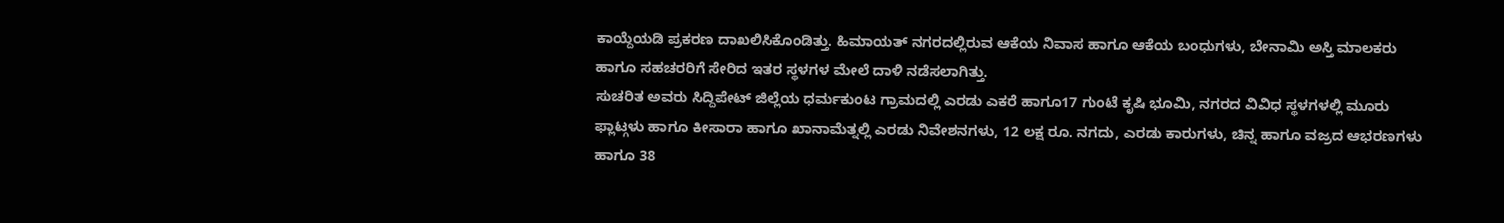ಕಾಯ್ದೆಯಡಿ ಪ್ರಕರಣ ದಾಖಲಿಸಿಕೊಂಡಿತ್ತು. ಹಿಮಾಯತ್ ನಗರದಲ್ಲಿರುವ ಆಕೆಯ ನಿವಾಸ ಹಾಗೂ ಆಕೆಯ ಬಂಧುಗಳು, ಬೇನಾಮಿ ಅಸ್ತಿ ಮಾಲಕರು ಹಾಗೂ ಸಹಚರರಿಗೆ ಸೇರಿದ ಇತರ ಸ್ಥಳಗಳ ಮೇಲೆ ದಾಳಿ ನಡೆಸಲಾಗಿತ್ತು.
ಸುಚರಿತ ಅವರು ಸಿದ್ದಿಪೇಟ್ ಜಿಲ್ಲೆಯ ಧರ್ಮಕುಂಟ ಗ್ರಾಮದಲ್ಲಿ ಎರಡು ಎಕರೆ ಹಾಗೂ17 ಗುಂಟೆ ಕೃಷಿ ಭೂಮಿ, ನಗರದ ವಿವಿಧ ಸ್ಥಳಗಳಲ್ಲಿ ಮೂರು ಫ್ಲಾಟ್ಗಳು ಹಾಗೂ ಕೀಸಾರಾ ಹಾಗೂ ಖಾನಾಮೆತ್ನಲ್ಲಿ ಎರಡು ನಿವೇಶನಗಳು, 12 ಲಕ್ಷ ರೂ. ನಗದು, ಎರಡು ಕಾರುಗಳು, ಚಿನ್ನ ಹಾಗೂ ವಜ್ರದ ಆಭರಣಗಳು ಹಾಗೂ 38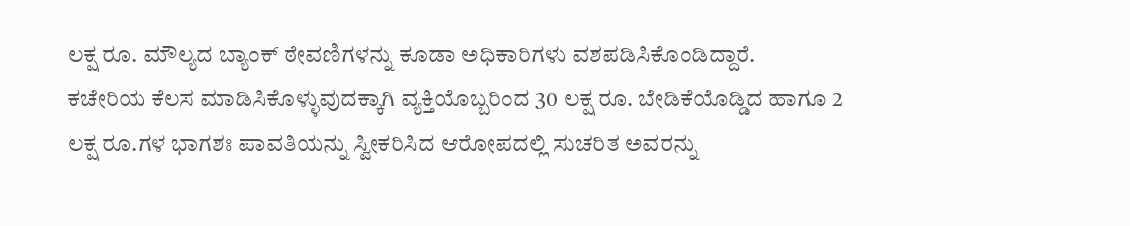ಲಕ್ಷ ರೂ. ಮೌಲ್ಯದ ಬ್ಯಾಂಕ್ ಠೇವಣಿಗಳನ್ನು ಕೂಡಾ ಅಧಿಕಾರಿಗಳು ವಶಪಡಿಸಿಕೊಂಡಿದ್ದಾರೆ.
ಕಚೇರಿಯ ಕೆಲಸ ಮಾಡಿಸಿಕೊಳ್ಳುವುದಕ್ಕಾಗಿ ವ್ಯಕ್ತಿಯೊಬ್ಬರಿಂದ 30 ಲಕ್ಷ ರೂ. ಬೇಡಿಕೆಯೊಡ್ಡಿದ ಹಾಗೂ 2 ಲಕ್ಷ ರೂ.ಗಳ ಭಾಗಶಃ ಪಾವತಿಯನ್ನು ಸ್ವೀಕರಿಸಿದ ಆರೋಪದಲ್ಲಿ ಸುಚರಿತ ಅವರನ್ನು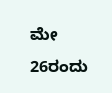ಮೇ 26ರಂದು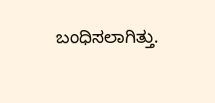ಬಂಧಿಸಲಾಗಿತ್ತು.